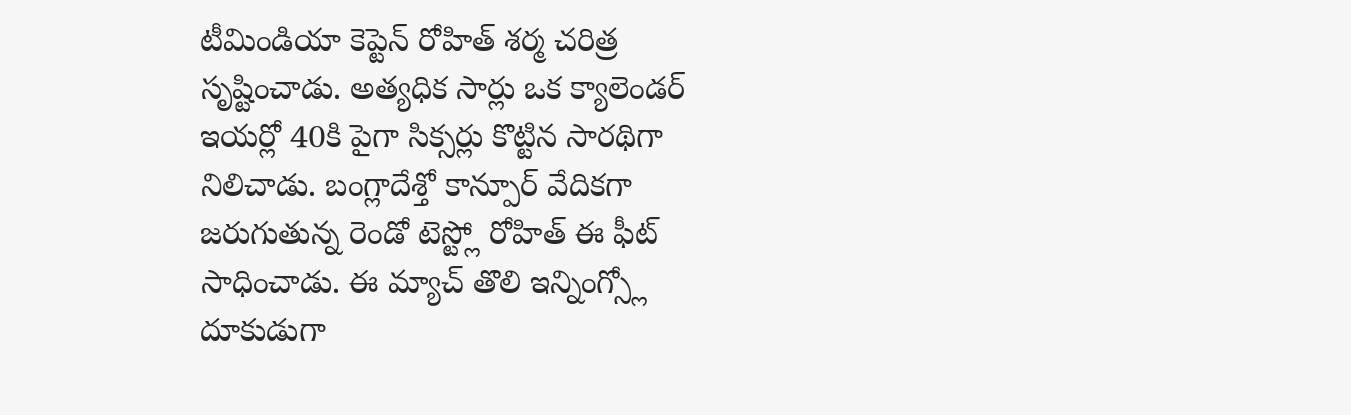టీమిండియా కెప్టెన్ రోహిత్ శర్మ చరిత్ర సృష్టించాడు. అత్యధిక సార్లు ఒక క్యాలెండర్ ఇయర్లో 40కి పైగా సిక్సర్లు కొట్టిన సారథిగా నిలిచాడు. బంగ్లాదేశ్తో కాన్పూర్ వేదికగా జరుగుతున్న రెండో టెస్ట్లో రోహిత్ ఈ ఫీట్ సాధించాడు. ఈ మ్యాచ్ తొలి ఇన్నింగ్స్లో దూకుడుగా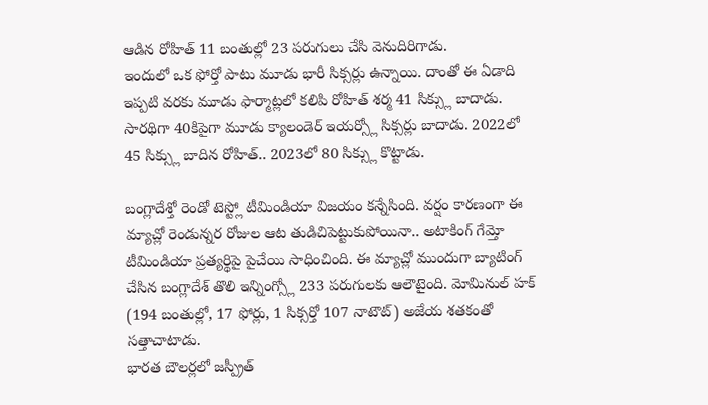ఆడిన రోహిత్ 11 బంతుల్లో 23 పరుగులు చేసి వెనుదిరిగాడు.
ఇందులో ఒక ఫోర్తో పాటు మూడు భారీ సిక్సర్లు ఉన్నాయి. దాంతో ఈ ఏడాది ఇప్పటి వరకు మూడు ఫార్మాట్లలో కలిపి రోహిత్ శర్మ 41 సిక్స్లు బాదాడు. సారథిగా 40కిపైగా మూడు క్యాలండెర్ ఇయర్స్లో సిక్సర్లు బాదాడు. 2022లో 45 సిక్స్లు బాదిన రోహిత్.. 2023లో 80 సిక్స్లు కొట్టాడు.

బంగ్లాదేశ్తో రెండో టెస్ట్లో టీమిండియా విజయం కన్నేసింది. వర్షం కారణంగా ఈ మ్యాచ్లో రెండున్నర రోజుల ఆట తుడిచిపెట్టుకుపోయినా.. అటాకింగ్ గేమ్తో టీమిండియా ప్రత్యర్థిపై పైచేయి సాధించింది. ఈ మ్యాచ్లో ముందుగా బ్యాటింగ్ చేసిన బంగ్లాదేశ్ తొలి ఇన్నింగ్స్లో 233 పరుగులకు ఆలౌటైంది. మోమినుల్ హక్ (194 బంతుల్లో, 17 ఫోర్లు, 1 సిక్సర్తో 107 నాటౌట్) అజేయ శతకంతో సత్తాచాటాడు.
భారత బౌలర్లలో జస్ప్రీత్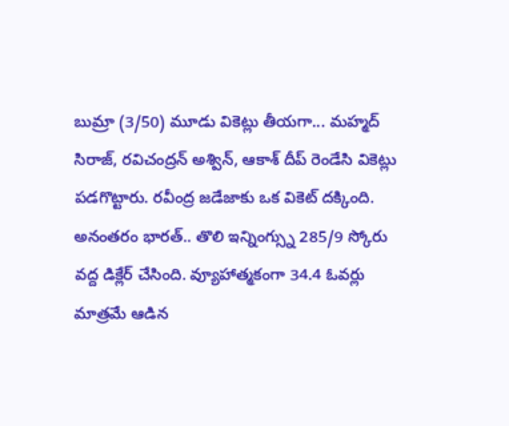బుమ్రా (3/50) మూడు వికెట్లు తీయగా... మహ్మద్ సిరాజ్, రవిచంద్రన్ అశ్విన్, ఆకాశ్ దీప్ రెండేసి వికెట్లు పడగొట్టారు. రవీంద్ర జడేజాకు ఒక వికెట్ దక్కింది.
అనంతరం భారత్.. తొలి ఇన్నింగ్స్ను 285/9 స్కోరు వద్ద డిక్లేర్ చేసింది. వ్యూహాత్మకంగా 34.4 ఓవర్లు మాత్రమే ఆడిన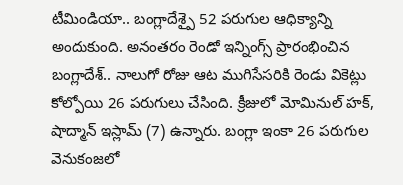టీమిండియా.. బంగ్లాదేశ్పై 52 పరుగుల ఆధిక్యాన్ని అందుకుంది. అనంతరం రెండో ఇన్నింగ్స్ ప్రారంభించిన బంగ్లాదేశ్.. నాలుగో రోజు ఆట ముగిసేసరికి రెండు వికెట్లు కోల్పోయి 26 పరుగులు చేసింది. క్రీజులో మోమినుల్ హక్, షాద్మాన్ ఇస్లామ్ (7) ఉన్నారు. బంగ్లా ఇంకా 26 పరుగుల వెనుకంజలో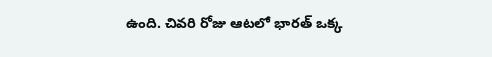ఉంది. చివరి రోజు ఆటలో భారత్ ఒక్క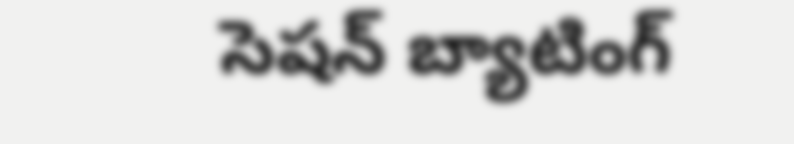సెషన్ బ్యాటింగ్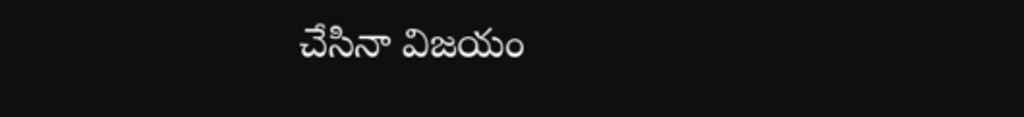చేసినా విజయం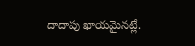దాదాపు ఖాయమైనట్లే.